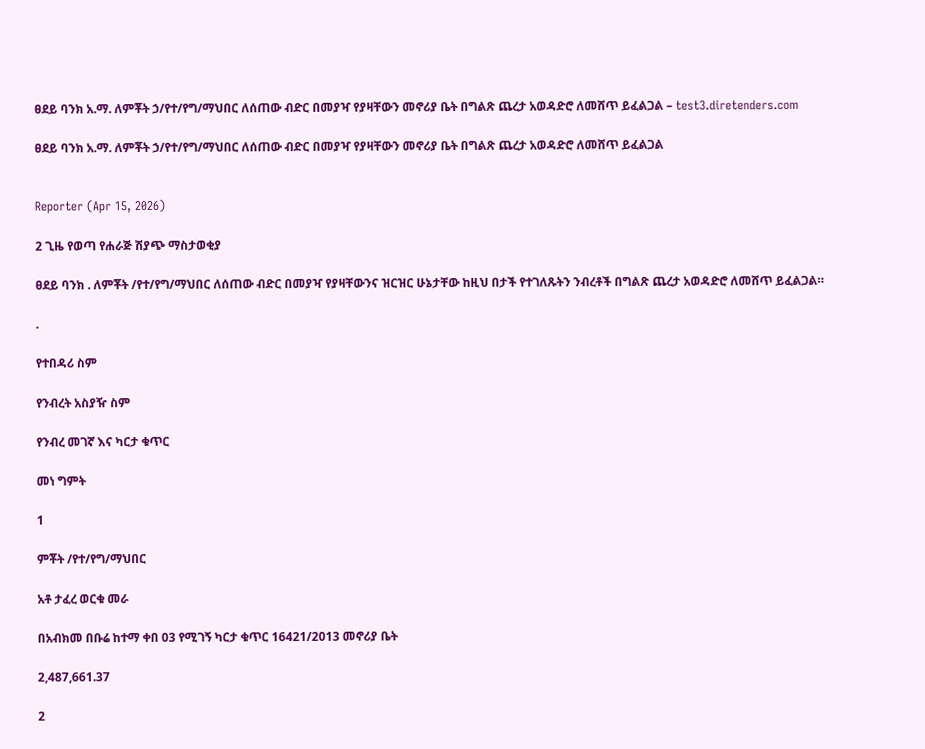ፀደይ ባንክ አ.ማ. ለምቾት ኃ/የተ/የግ/ማህበር ለሰጠው ብድር በመያዣ የያዛቸውን መኖሪያ ቤት በግልጽ ጨረታ አወዳድሮ ለመሸጥ ይፈልጋል – test3.diretenders.com

ፀደይ ባንክ አ.ማ. ለምቾት ኃ/የተ/የግ/ማህበር ለሰጠው ብድር በመያዣ የያዛቸውን መኖሪያ ቤት በግልጽ ጨረታ አወዳድሮ ለመሸጥ ይፈልጋል


Reporter (Apr 15, 2026)

2 ጊዜ የወጣ የሐራጅ ሽያጭ ማስታወቂያ

ፀደይ ባንክ . ለምቾት /የተ/የግ/ማህበር ለሰጠው ብድር በመያዣ የያዛቸውንና ዝርዝር ሁኔታቸው ከዚህ በታች የተገለጹትን ንብረቶች በግልጽ ጨረታ አወዳድሮ ለመሸጥ ይፈልጋል።

.

የተበዳሪ ስም

የንብረት አስያዥ ስም

የንብረ መገኛ እና ካርታ ቁጥር

መነ ግምት

1

ምቾት /የተ/የግ/ማህበር

አቶ ታፈረ ወርቁ መራ

በአብክመ በቡሬ ከተማ ቀበ 03 የሚገኝ ካርታ ቁጥር 16421/2013 መኖሪያ ቤት

2,487,661.37

2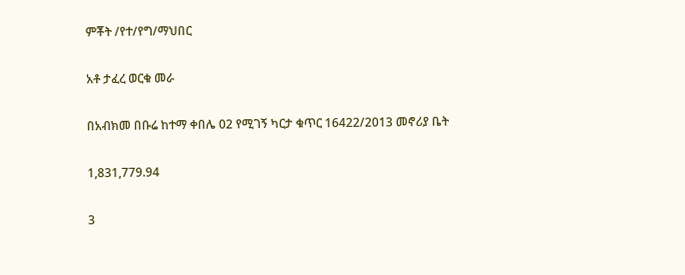ምቾት /የተ/የግ/ማህበር

አቶ ታፈረ ወርቁ መራ

በአብክመ በቡሬ ከተማ ቀበሌ 02 የሚገኝ ካርታ ቁጥር 16422/2013 መኖሪያ ቤት

1,831,779.94

3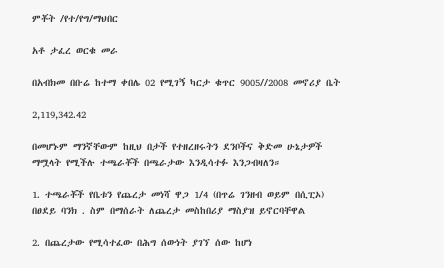ምቾት /የተ/የግ/ማህበር

አቶ ታፈረ ወርቁ መራ

በአብክመ በቡሬ ከተማ ቀበሌ 02 የሚገኝ ካርታ ቁጥር 9005//2008 መኖሪያ ቤት

2,119,342.42

በመሆኑም ማንኛቸውም ከዚህ በታች የተዘረዘሩትን ደንቦችና ቅድመ ሁኔታዎች ማሟላት የሚችሉ ተጫራቾች በጫራታው እንዲሳተፉ እንጋብዛለን።

1. ተጫራቾች የቤቱን የጨረታ መነሻ ዋጋ 1/4 (በጥሬ ገንዘብ ወይም በሲፒኦ) በፀደይ ባንክ . ስም በማሰራት ለጨረታ መስከበሪያ ማስያዝ ይኖርባቸዋል

2. በጨረታው የሚሳተፈው በሕግ ሰውነት ያገኘ ሰው ከሆነ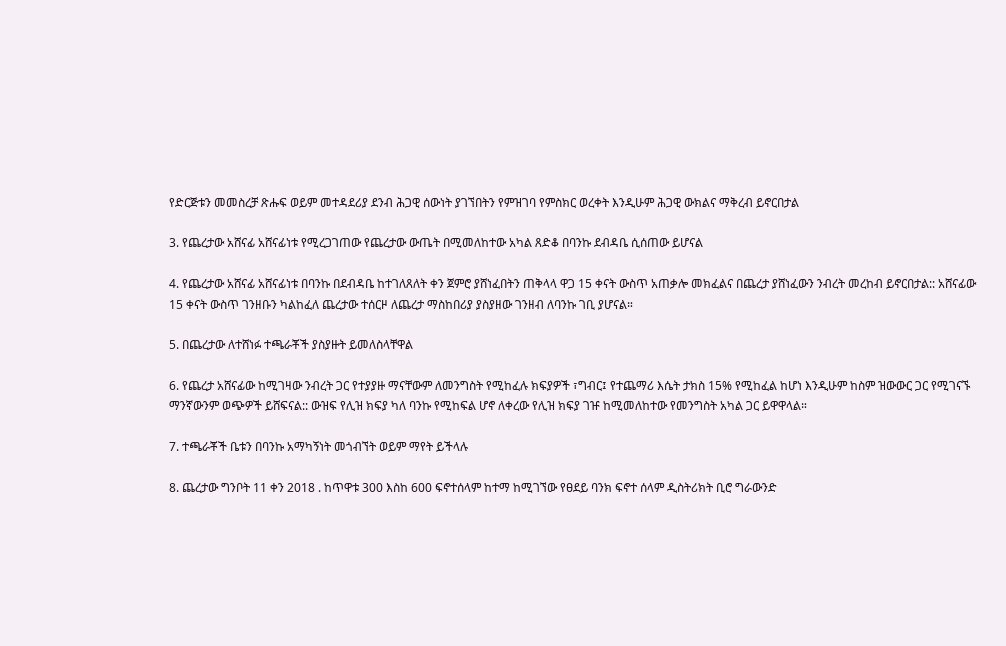የድርጅቱን መመስረቻ ጽሑፍ ወይም መተዳደሪያ ደንብ ሕጋዊ ሰውነት ያገኘበትን የምዝገባ የምስክር ወረቀት እንዲሁም ሕጋዊ ውክልና ማቅረብ ይኖርበታል

3. የጨረታው አሸናፊ አሸናፊነቱ የሚረጋገጠው የጨረታው ውጤት በሚመለከተው አካል ጸድቆ በባንኩ ደብዳቤ ሲሰጠው ይሆናል

4. የጨረታው አሸናፊ አሸናፊነቱ በባንኩ በደብዳቤ ከተገለጸለት ቀን ጀምሮ ያሸነፈበትን ጠቅላላ ዋጋ 15 ቀናት ውስጥ አጠቃሎ መክፈልና በጨረታ ያሸነፈውን ንብረት መረከብ ይኖርበታል:: አሸናፊው 15 ቀናት ውስጥ ገንዘቡን ካልከፈለ ጨረታው ተሰርዞ ለጨረታ ማስከበሪያ ያስያዘው ገንዘብ ለባንኩ ገቢ ያሆናል።

5. በጨረታው ለተሸነፉ ተጫራቾች ያስያዙት ይመለስላቸዋል

6. የጨረታ አሸናፊው ከሚገዛው ንብረት ጋር የተያያዙ ማናቸውም ለመንግስት የሚከፈሉ ክፍያዎች ፣ግብር፤ የተጨማሪ እሴት ታክስ 15% የሚከፈል ከሆነ እንዲሁም ከስም ዝውውር ጋር የሚገናኙ ማንኛውንም ወጭዎች ይሸፍናል:: ውዝፍ የሊዝ ክፍያ ካለ ባንኩ የሚከፍል ሆኖ ለቀረው የሊዝ ክፍያ ገዡ ከሚመለከተው የመንግስት አካል ጋር ይዋዋላል።

7. ተጫራቾች ቤቱን በባንኩ አማካኝነት መጎብኘት ወይም ማየት ይችላሉ

8. ጨረታው ግንቦት 11 ቀን 2018 . ከጥዋቱ 300 እስከ 600 ፍኖተሰላም ከተማ ከሚገኘው የፀደይ ባንክ ፍኖተ ሰላም ዲስትሪክት ቢሮ ግራውንድ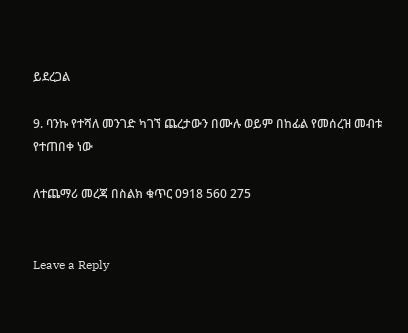ይደረጋል

9. ባንኩ የተሻለ መንገድ ካገኘ ጨረታውን በሙሉ ወይም በከፊል የመሰረዝ መብቱ የተጠበቀ ነው

ለተጨማሪ መረጃ በስልክ ቁጥር 0918 560 275


Leave a Reply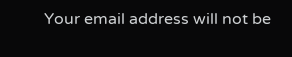Your email address will not be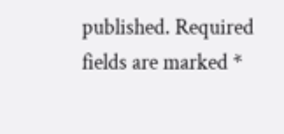published. Required fields are marked *